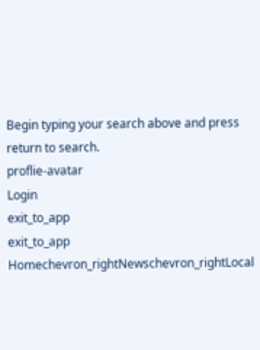Begin typing your search above and press return to search.
proflie-avatar
Login
exit_to_app
exit_to_app
Homechevron_rightNewschevron_rightLocal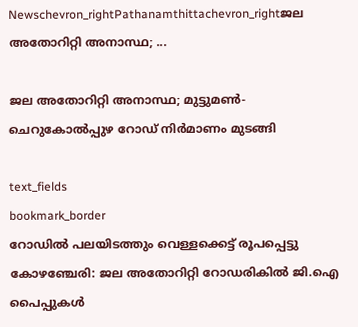Newschevron_rightPathanamthittachevron_rightജല അതോറിറ്റി അനാസ്ഥ; ...

ജല അതോറിറ്റി അനാസ്ഥ; മുട്ടുമൺ-ചെറുകോൽപ്പുഴ റോഡ് നിർമാണം മുടങ്ങി

text_fields
bookmark_border
റോഡിൽ പലയിടത്തും വെള്ളക്കെട്ട് രൂപപ്പെട്ടു കോഴഞ്ചേരി: ജല അതോറിറ്റി റോഡരികിൽ ജി.ഐ പൈപ്പുകൾ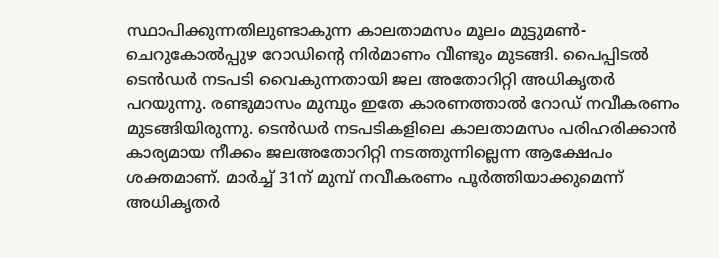സ്ഥാപിക്കുന്നതിലുണ്ടാകുന്ന കാലതാമസം മൂലം മുട്ടുമൺ-ചെറുകോൽപ്പുഴ റോഡിന്‍റെ നിർമാണം വീണ്ടും മുടങ്ങി. പൈപ്പിടൽ ടെൻഡർ നടപടി വൈകുന്നതായി ജല അതോറിറ്റി അധികൃതർ പറയുന്നു. രണ്ടുമാസം മുമ്പും ഇതേ കാരണത്താൽ റോഡ് നവീകരണം മുടങ്ങിയിരുന്നു. ടെൻഡർ നടപടികളിലെ കാലതാമസം പരിഹരിക്കാൻ കാര്യമായ നീക്കം ജലഅതോറിറ്റി നടത്തുന്നില്ലെന്ന ആക്ഷേപം ശക്തമാണ്. മാർച്ച് 31ന് മുമ്പ് നവീകരണം പൂർത്തിയാക്കുമെന്ന് അധികൃതർ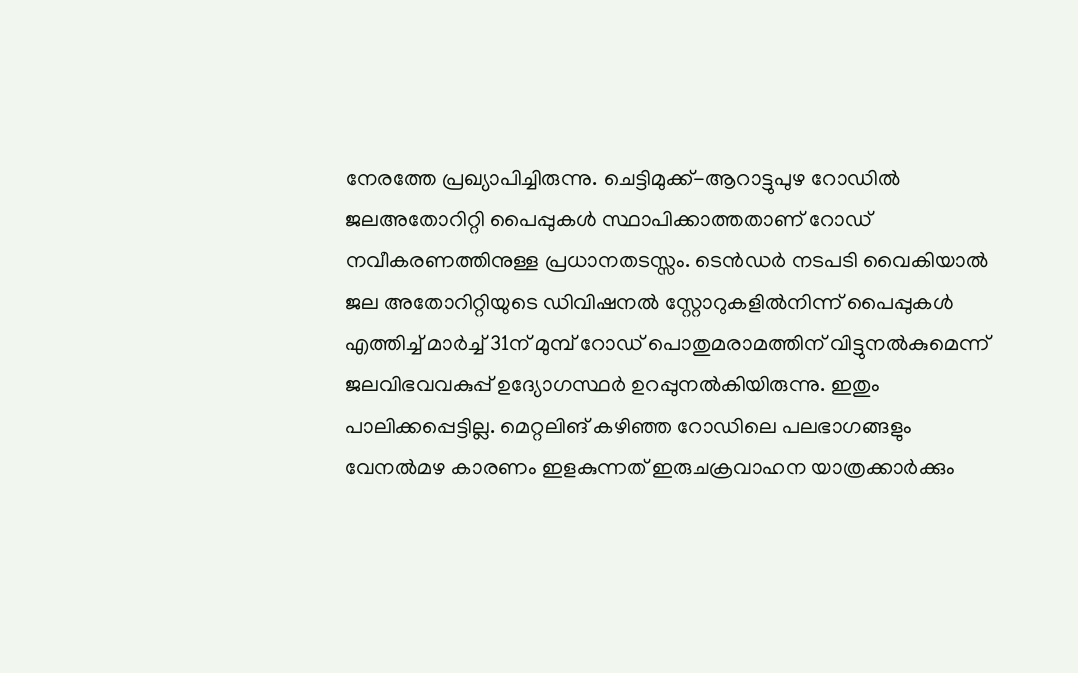നേരത്തേ പ്രഖ്യാപിച്ചിരുന്നു. ചെട്ടിമുക്ക്-ആറാട്ടുപുഴ റോഡിൽ ജലഅതോറിറ്റി പൈപ്പുകൾ സ്ഥാപിക്കാത്തതാണ് റോഡ് നവീകരണത്തിനുള്ള പ്രധാനതടസ്സം. ടെൻഡർ നടപടി വൈകിയാൽ ജല അതോറിറ്റിയുടെ ഡിവിഷനൽ സ്റ്റോറുകളിൽനിന്ന് പൈപ്പുകൾ എത്തിച്ച് മാർച്ച് 31ന് മുമ്പ് റോഡ് പൊതുമരാമത്തിന് വിട്ടുനൽകുമെന്ന് ജലവിഭവവകുപ്പ് ഉദ്യോഗസ്ഥർ ഉറപ്പുനൽകിയിരുന്നു. ഇതും പാലിക്കപ്പെട്ടില്ല. മെറ്റലിങ് കഴിഞ്ഞ റോഡിലെ പലഭാഗങ്ങളും വേനൽമഴ കാരണം ഇളകുന്നത് ഇരുചക്രവാഹന യാത്രക്കാർക്കും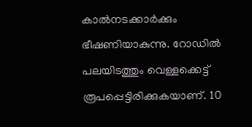കാൽനടക്കാർക്കും ഭീഷണിയാകുന്നു. റോഡിൽ പലയിടത്തും വെള്ളക്കെട്ട് രൂപപ്പെട്ടിരിക്കുകയാണ്. 10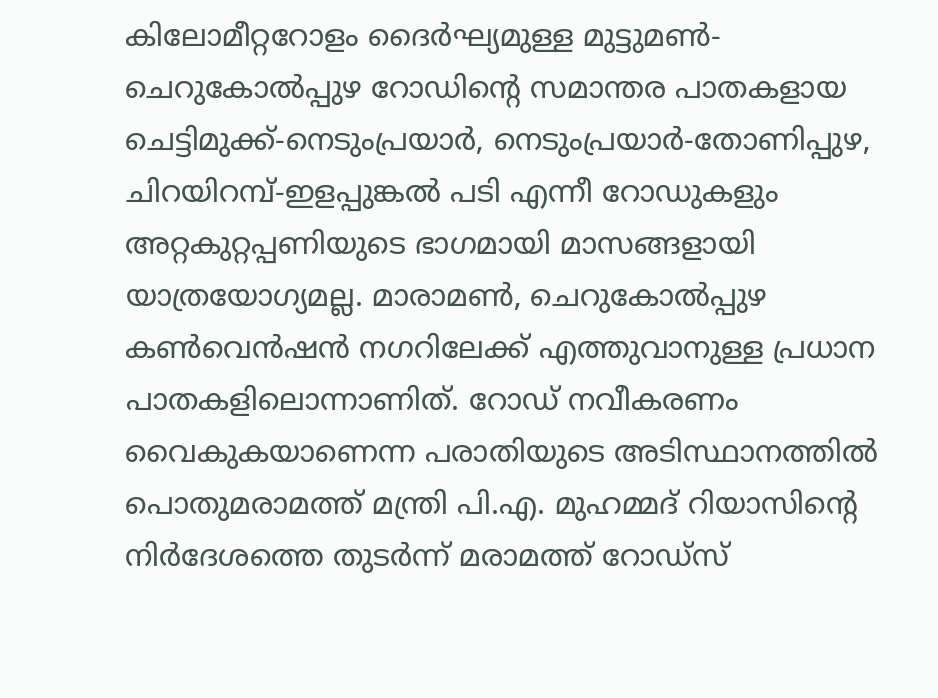കിലോമീറ്ററോളം ദൈർഘ്യമുള്ള മുട്ടുമൺ-ചെറുകോൽപ്പുഴ റോഡിന്‍റെ സമാന്തര പാതകളായ ചെട്ടിമുക്ക്-നെടുംപ്രയാർ, നെടുംപ്രയാർ-തോണിപ്പുഴ, ചിറയിറമ്പ്-ഇളപ്പുങ്കൽ പടി എന്നീ റോഡുകളും അറ്റകുറ്റപ്പണിയുടെ ഭാഗമായി മാസങ്ങളായി യാത്രയോഗ്യമല്ല. മാരാമൺ, ചെറുകോൽപ്പുഴ കൺവെൻഷൻ നഗറിലേക്ക് എത്തുവാനുള്ള പ്രധാന പാതകളിലൊന്നാണിത്. റോഡ് നവീകരണം വൈകുകയാണെന്ന പരാതിയുടെ അടിസ്ഥാനത്തിൽ പൊതുമരാമത്ത് മന്ത്രി പി.എ. മുഹമ്മദ് റിയാസിന്‍റെ നിർദേശത്തെ തുടർന്ന് മരാമത്ത് റോഡ്‌സ്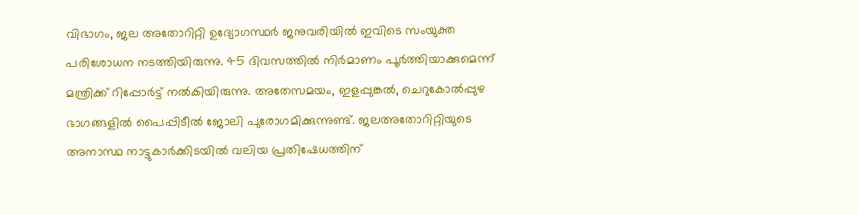വിഭാഗം, ജല അതോറിറ്റി ഉദ്യോഗസ്ഥർ ജനുവരിയിൽ ഇവിടെ സംയുക്ത പരിശോധന നടത്തിയിരുന്നു. 45 ദിവസത്തിൽ നിർമാണം പൂർത്തിയാക്കുമെന്ന് മന്ത്രിക്ക് റിപ്പോർട്ട് നൽകിയിരുന്നു. അതേസമയം, ഇളപ്പുങ്കൽ, ചെറുകോൽപ്പുഴ ഭാഗങ്ങളിൽ പൈപ്പിടീൽ ജോലി പുരോഗമിക്കുന്നുണ്ട്. ജലഅതോറിറ്റിയുടെ അനാസ്ഥ നാട്ടുകാർക്കിടയിൽ വലിയ പ്രതിഷേധത്തിന്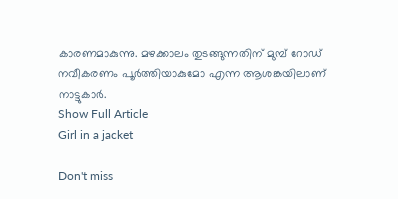കാരണമാകുന്നു. മഴക്കാലം തുടങ്ങുന്നതിന് മുമ്പ് റോഡ് നവീകരണം പൂർത്തിയാകുമോ എന്ന ആശങ്കയിലാണ് നാട്ടുകാർ.
Show Full Article
Girl in a jacket

Don't miss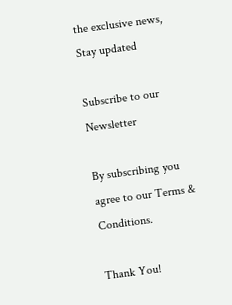the exclusive news, Stay updated

Subscribe to our Newsletter

By subscribing you agree to our Terms & Conditions.

Thank You!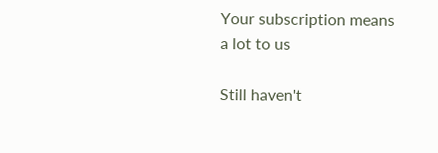Your subscription means a lot to us

Still haven't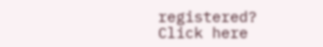registered? Click here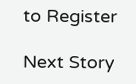to Register

Next Story